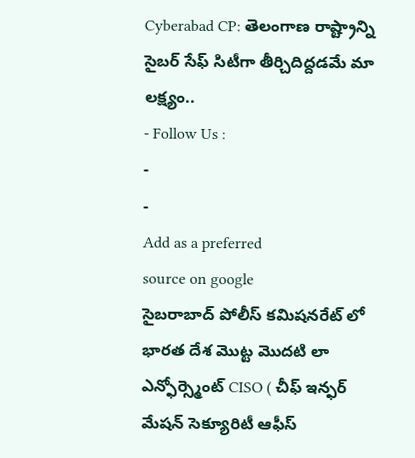Cyberabad CP: తెలంగాణ రాష్ట్రాన్ని సైబర్ సేఫ్ సిటీగా తీర్చిదిద్దడమే మా లక్ష్యం..
- Follow Us :
-
-
Add as a preferred
source on google
సైబరాబాద్ పోలీస్ కమిషనరేట్ లో భారత దేశ మొట్ట మొదటి లా ఎన్ఫోర్స్మెంట్ CISO ( చీఫ్ ఇన్ఫర్ మేషన్ సెక్యూరిటీ ఆఫీస్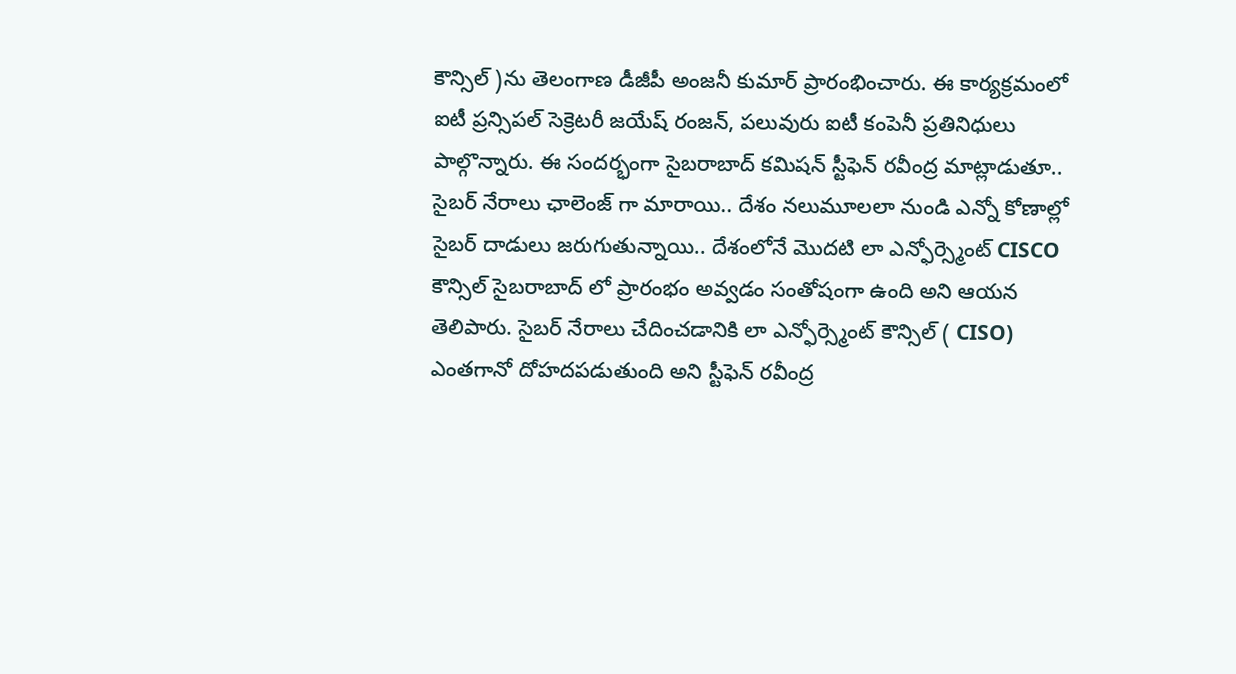కౌన్సిల్ )ను తెలంగాణ డీజీపీ అంజనీ కుమార్ ప్రారంభించారు. ఈ కార్యక్రమంలో ఐటీ ప్రన్సిపల్ సెక్రెటరీ జయేష్ రంజన్, పలువురు ఐటీ కంపెనీ ప్రతినిధులు పాల్గొన్నారు. ఈ సందర్భంగా సైబరాబాద్ కమిషన్ స్టీఫెన్ రవీంద్ర మాట్లాడుతూ.. సైబర్ నేరాలు ఛాలెంజ్ గా మారాయి.. దేశం నలుమూలలా నుండి ఎన్నో కోణాల్లో సైబర్ దాడులు జరుగుతున్నాయి.. దేశంలోనే మొదటి లా ఎన్ఫోర్స్మెంట్ CISCO కౌన్సిల్ సైబరాబాద్ లో ప్రారంభం అవ్వడం సంతోషంగా ఉంది అని ఆయన తెలిపారు. సైబర్ నేరాలు చేదించడానికి లా ఎన్ఫోర్స్మెంట్ కౌన్సిల్ ( CISO) ఎంతగానో దోహదపడుతుంది అని స్టీఫెన్ రవీంద్ర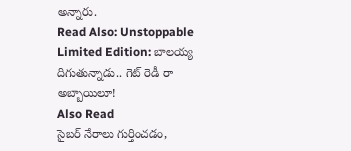అన్నారు.
Read Also: Unstoppable Limited Edition: బాలయ్య దిగుతున్నాడు.. గెట్ రెడీ రా అబ్బాయిలూ!
Also Read
సైబర్ నేరాలు గుర్తించడం,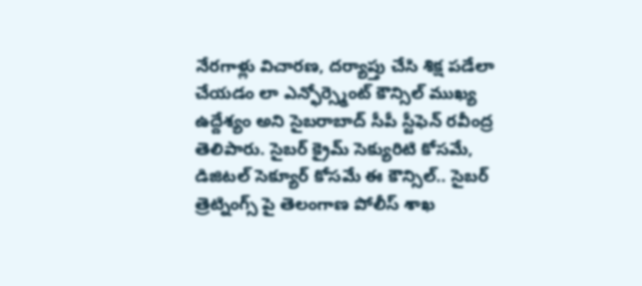నేరగాళ్లు విచారణ, దర్యాప్తు చేసి శిక్ష పడేలా చేయడం లా ఎన్ఫోర్స్మెంట్ కౌన్సిల్ ముఖ్య ఉద్దేశ్యం అని సైబరాబాద్ సీపీ స్టీఫెన్ రవీంద్ర తెలిపారు. సైబర్ క్రైమ్ సెక్యురిటి కోసమే, డిజిటల్ సెక్యూర్ కోసమే ఈ కౌన్సిల్.. సైబర్ త్రెట్నింగ్స్ పై తెలంగాణ పోలీస్ శాఖ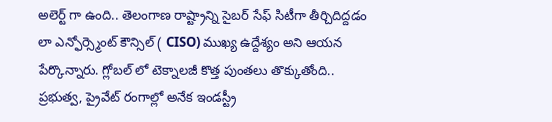అలెర్ట్ గా ఉంది.. తెలంగాణ రాష్ట్రాన్ని సైబర్ సేఫ్ సిటీగా తీర్చిదిద్దడం లా ఎన్ఫోర్స్మెంట్ కౌన్సిల్ ( CISO) ముఖ్య ఉద్దేశ్యం అని ఆయన పేర్కొన్నారు. గ్లోబల్ లో టెక్నాలజీ కొత్త పుంతలు తొక్కుతోంది.. ప్రభుత్వ, ప్రైవేట్ రంగాల్లో అనేక ఇండస్ట్రీ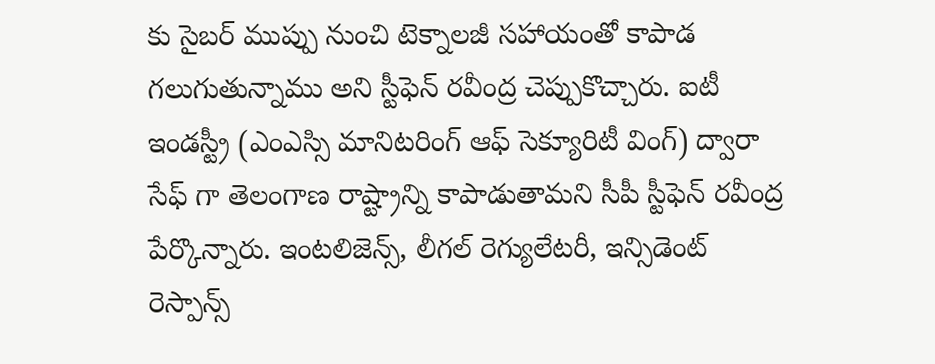కు సైబర్ ముప్పు నుంచి టెక్నాలజీ సహాయంతో కాపాడ గలుగుతున్నాము అని స్టీఫెన్ రవీంద్ర చెప్పుకొచ్చారు. ఐటీ ఇండస్ట్రీ (ఎంఎస్సి మానిటరింగ్ ఆఫ్ సెక్యూరిటీ వింగ్) ద్వారా సేఫ్ గా తెలంగాణ రాష్ట్రాన్ని కాపాడుతామని సీపీ స్టీఫెన్ రవీంద్ర పేర్కొన్నారు. ఇంటలిజెన్స్, లీగల్ రెగ్యులేటరీ, ఇన్సిడెంట్ రెస్పాన్స్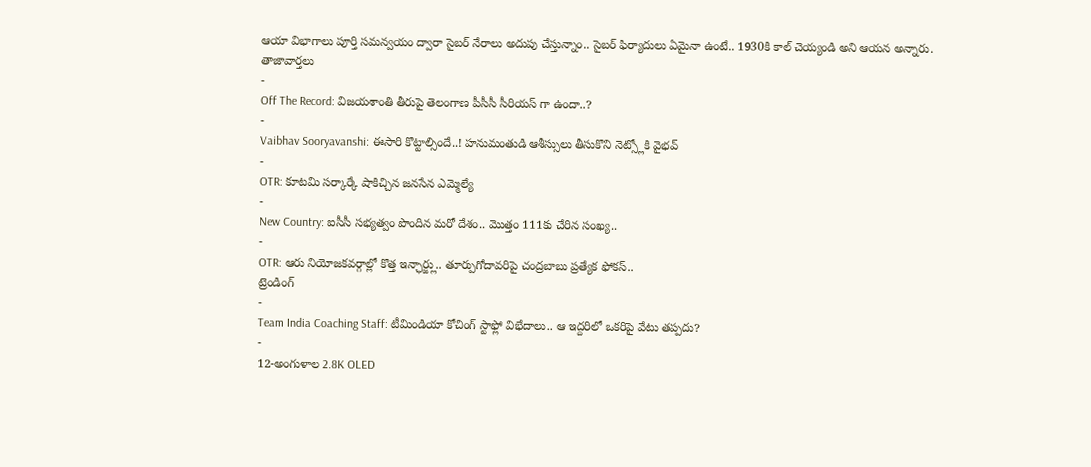ఆయా విభాగాలు పూర్తి సమన్వయం ద్వారా సైబర్ నేరాలు అదుపు చేస్తున్నాం.. సైబర్ ఫిర్యాదులు ఏమైనా ఉంటే.. 1930కి కాల్ చెయ్యండి అని ఆయన అన్నారు.
తాజావార్తలు
-
Off The Record: విజయశాంతి తీరుపై తెలంగాణ పీసీసీ సీరియస్ గా ఉందా..?
-
Vaibhav Sooryavanshi: ఈసారి కొట్టాల్సిందే..! హనుమంతుడి ఆశీస్సులు తీసుకొని నెట్స్లోకి వైభవ్
-
OTR: కూటమి సర్కార్కే షాకిచ్చిన జనసేన ఎమ్మెల్యే
-
New Country: ఐసీసీ సభ్యత్వం పొందిన మరో దేశం.. మొత్తం 111కు చేరిన సంఖ్య..
-
OTR: ఆరు నియోజకవర్గాల్లో కొత్త ఇన్ఛార్జ్లు.. తూర్పుగోదావరిపై చంద్రబాబు ప్రత్యేక ఫోకస్..
ట్రెండింగ్
-
Team India Coaching Staff: టీమిండియా కోచింగ్ స్టాఫ్లో విభేదాలు.. ఆ ఇద్దరిలో ఒకరిపై వేటు తప్పదు?
-
12-అంగుళాల 2.8K OLED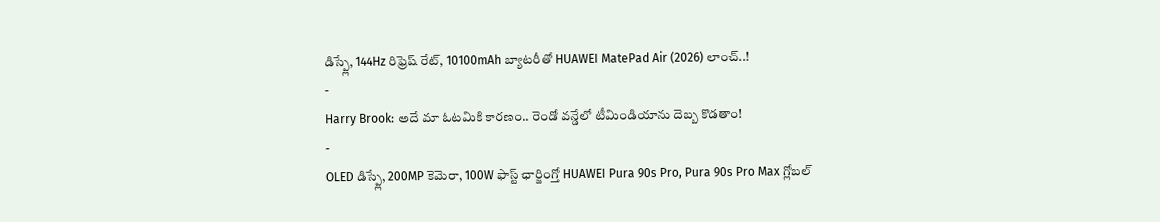డిస్ప్లే, 144Hz రిఫ్రెష్ రేట్, 10100mAh బ్యాటరీతో HUAWEI MatePad Air (2026) లాంచ్..!
-
Harry Brook: అదే మా ఓటమికి కారణం.. రెండో వన్డేలో టీమిండియాను దెబ్బ కొడతాం!
-
OLED డిస్ప్లే, 200MP కెమెరా, 100W ఫాస్ట్ ఛార్జింగ్తో HUAWEI Pura 90s Pro, Pura 90s Pro Max గ్లోబల్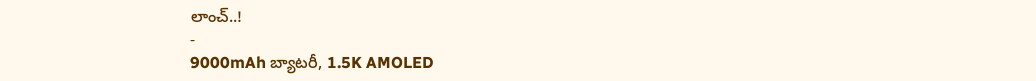లాంచ్..!
-
9000mAh బ్యాటరీ, 1.5K AMOLED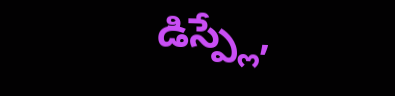డిస్ప్లే,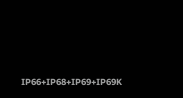IP66+IP68+IP69+IP69K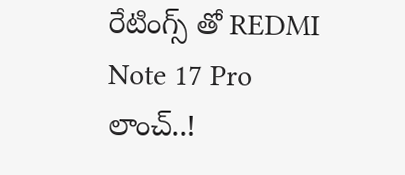రేటింగ్స్ తో REDMI Note 17 Pro లాంచ్..!